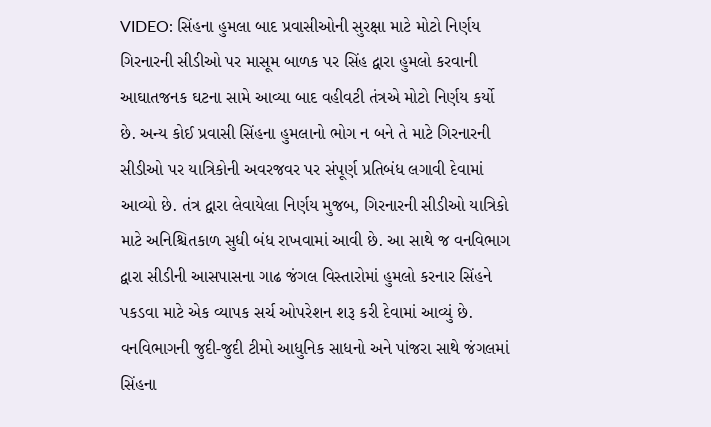VIDEO: સિંહના હુમલા બાદ પ્રવાસીઓની સુરક્ષા માટે મોટો નિર્ણય
ગિરનારની સીડીઓ પર માસૂમ બાળક પર સિંહ દ્વારા હુમલો કરવાની આઘાતજનક ઘટના સામે આવ્યા બાદ વહીવટી તંત્રએ મોટો નિર્ણય કર્યો છે. અન્ય કોઈ પ્રવાસી સિંહના હુમલાનો ભોગ ન બને તે માટે ગિરનારની સીડીઓ પર યાત્રિકોની અવરજવર પર સંપૂર્ણ પ્રતિબંધ લગાવી દેવામાં આવ્યો છે. તંત્ર દ્વારા લેવાયેલા નિર્ણય મુજબ, ગિરનારની સીડીઓ યાત્રિકો માટે અનિશ્ચિતકાળ સુધી બંધ રાખવામાં આવી છે. આ સાથે જ વનવિભાગ દ્વારા સીડીની આસપાસના ગાઢ જંગલ વિસ્તારોમાં હુમલો કરનાર સિંહને પકડવા માટે એક વ્યાપક સર્ચ ઓપરેશન શરૂ કરી દેવામાં આવ્યું છે. વનવિભાગની જુદી-જુદી ટીમો આધુનિક સાધનો અને પાંજરા સાથે જંગલમાં સિંહના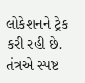લોકેશનને ટ્રેક કરી રહી છે. તંત્રએ સ્પષ્ટ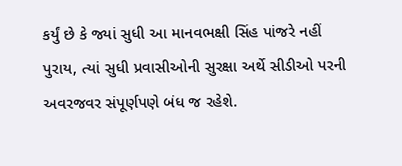કર્યું છે કે જ્યાં સુધી આ માનવભક્ષી સિંહ પાંજરે નહીં પુરાય, ત્યાં સુધી પ્રવાસીઓની સુરક્ષા અર્થે સીડીઓ પરની અવરજવર સંપૂર્ણપણે બંધ જ રહેશે.